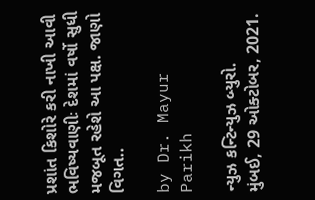પ્રશાંત કિશોરે કરી નાખી આવી ભવિષ્યવાણીઃ દેશમાં વર્ષો સુધી મજબૂત રહેશે આ પક્ષ. જાણો વિગત..

by Dr. Mayur Parikh

ન્યુઝ કન્ટિન્યુઝ બ્યુરો.
મુંબઈ, 29 ઓક્ટોબર, 2021.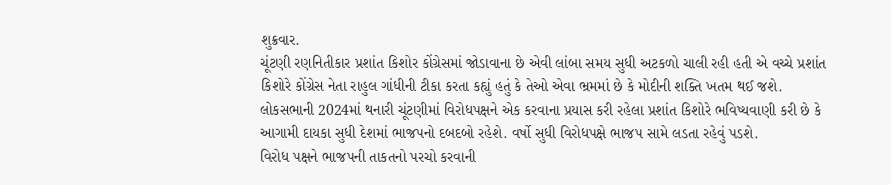શુક્રવાર.
ચૂંટણી રણનિતીકાર પ્રશાંત કિશોર કોંગ્રેસમાં જોડાવાના છે એવી લાંબા સમય સુધી અટકળો ચાલી રહી હતી એ વચ્ચે પ્રશાંત કિશોરે કોંગ્રેસ નેતા રાહુલ ગાંધીની ટીકા કરતા કહ્યું હતું કે તેઓ એવા ભ્રમમાં છે કે મોદીની શક્તિ ખતમ થઈ જશે.
લોકસભાની 2024માં થનારી ચૂંટણીમાં વિરોધપક્ષને એક કરવાના પ્રયાસ કરી રહેલા પ્રશાંત કિશોરે ભવિષ્યવાણી કરી છે કે આગામી દાયકા સુધી દેશમાં ભાજપનો દબદબો રહેશે. વર્ષો સુધી વિરોધપક્ષે ભાજપ સામે લડતા રહેવું પડશે.
વિરોધ પક્ષને ભાજપની તાકતનો પરચો કરવાની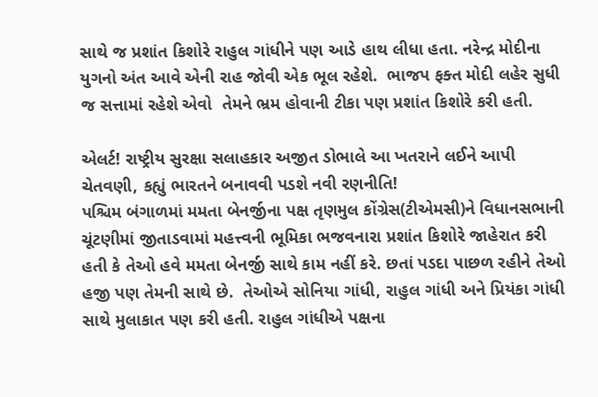સાથે જ પ્રશાંત કિશોરે રાહુલ ગાંધીને પણ આડે હાથ લીધા હતા. નરેન્દ્ર મોદીના યુગનો અંત આવે એની રાહ જોવી એક ભૂલ રહેશે.  ભાજપ ફક્ત મોદી લહેર સુધી જ સત્તામાં રહેશે એવો  તેમને ભ્રમ હોવાની ટીકા પણ પ્રશાંત કિશોરે કરી હતી.

એલર્ટ! રાષ્ટ્રીય સુરક્ષા સલાહકાર અજીત ડોભાલે આ ખતરાને લઈને આપી ચેતવણી, કહ્યું ભારતને બનાવવી પડશે નવી રણનીતિ!
પશ્ચિમ બંગાળમાં મમતા બેનર્જીના પક્ષ તૃણમુલ કોંગ્રેસ(ટીએમસી)ને વિધાનસભાની ચૂંટણીમાં જીતાડવામાં મહત્ત્વની ભૂમિકા ભજવનારા પ્રશાંત કિશોરે જાહેરાત કરી હતી કે તેઓ હવે મમતા બેનર્જી સાથે કામ નહીં કરે. છતાં પડદા પાછળ રહીને તેઓ હજી પણ તેમની સાથે છે.  તેઓએ સોનિયા ગાંધી, રાહુલ ગાંધી અને પ્રિયંકા ગાંધી સાથે મુલાકાત પણ કરી હતી. રાહુલ ગાંધીએ પક્ષના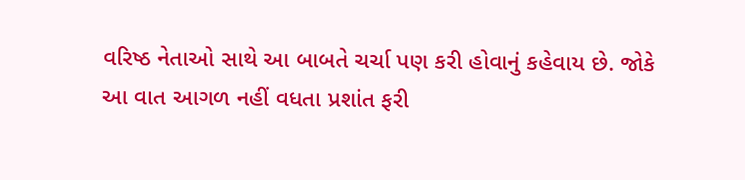વરિષ્ઠ નેતાઓ સાથે આ બાબતે ચર્ચા પણ કરી હોવાનું કહેવાય છે. જોકે આ વાત આગળ નહીં વધતા પ્રશાંત ફરી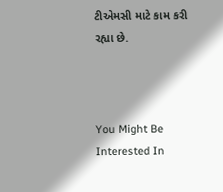ટીએમસી માટે કામ કરી રહ્યા છે.



You Might Be Interested In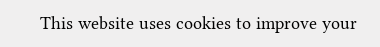This website uses cookies to improve your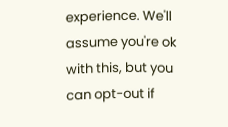experience. We'll assume you're ok with this, but you can opt-out if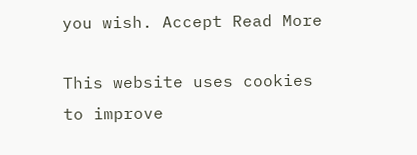you wish. Accept Read More

This website uses cookies to improve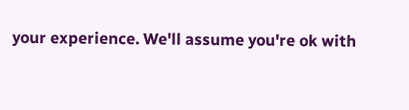your experience. We'll assume you're ok with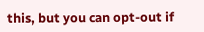this, but you can opt-out if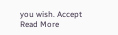you wish. Accept Read More